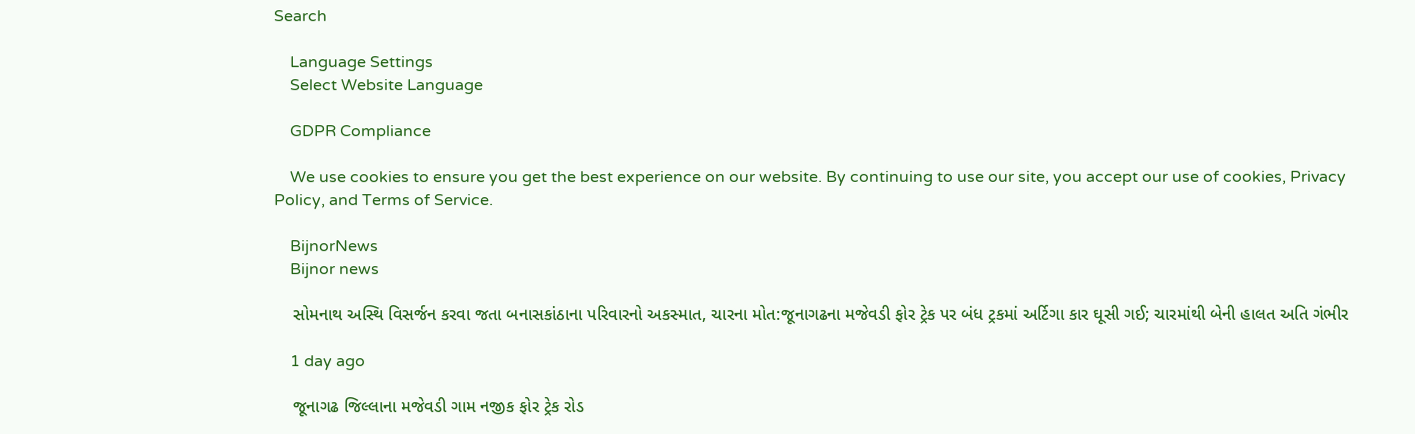Search

    Language Settings
    Select Website Language

    GDPR Compliance

    We use cookies to ensure you get the best experience on our website. By continuing to use our site, you accept our use of cookies, Privacy Policy, and Terms of Service.

    BijnorNews
    Bijnor news

    સોમનાથ અસ્થિ વિસર્જન કરવા જતા બનાસકાંઠાના પરિવારનો અકસ્માત, ચારના મોત:જૂનાગઢના મજેવડી ફોર ટ્રેક પર બંધ ટ્રકમાં અર્ટિગા કાર ઘૂસી ગઈ; ચારમાંથી બેની હાલત અતિ ગંભીર

    1 day ago

    જૂનાગઢ જિલ્લાના મજેવડી ગામ નજીક ફોર ટ્રેક રોડ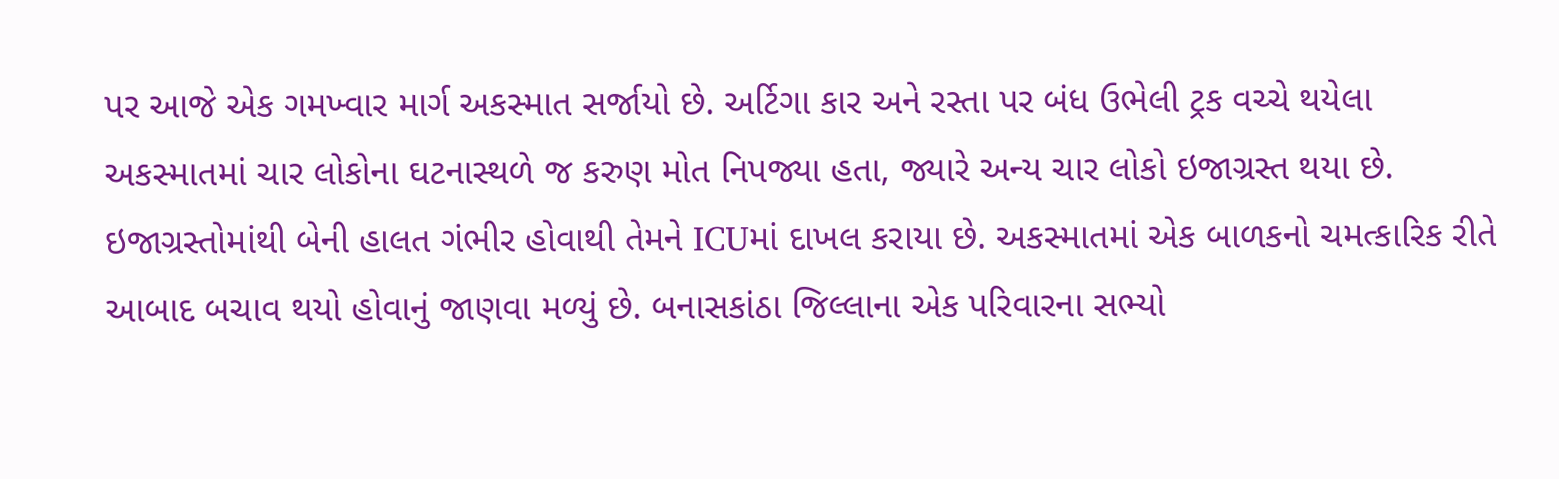પર આજે એક ગમખ્વાર માર્ગ અકસ્માત સર્જાયો છે. અર્ટિગા કાર અને રસ્તા પર બંધ ઉભેલી ટ્રક વચ્ચે થયેલા અકસ્માતમાં ચાર લોકોના ઘટનાસ્થળે જ કરુણ મોત નિપજ્યા હતા, જ્યારે અન્ય ચાર લોકો ઇજાગ્રસ્ત થયા છે. ઇજાગ્રસ્તોમાંથી બેની હાલત ગંભીર હોવાથી તેમને ICUમાં દાખલ કરાયા છે. અકસ્માતમાં એક બાળકનો ચમત્કારિક રીતે આબાદ બચાવ થયો હોવાનું જાણવા મળ્યું છે. બનાસકાંઠા જિલ્લાના એક પરિવારના સભ્યો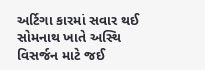અર્ટિગા કારમાં સવાર થઈ સોમનાથ ખાતે અસ્થિ વિસર્જન માટે જઈ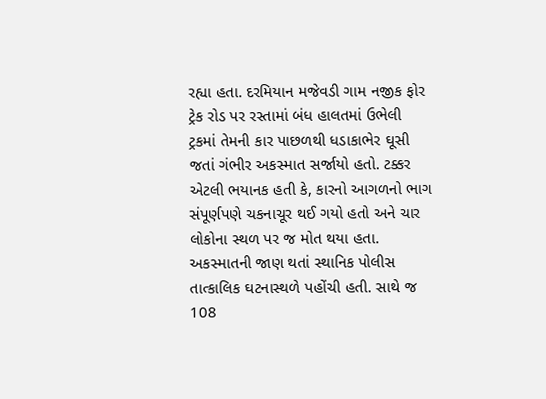રહ્યા હતા. દરમિયાન મજેવડી ગામ નજીક ફોર ટ્રેક રોડ પર રસ્તામાં બંધ હાલતમાં ઉભેલી ટ્રકમાં તેમની કાર પાછળથી ધડાકાભેર ઘૂસી જતાં ગંભીર અકસ્માત સર્જાયો હતો. ટક્કર એટલી ભયાનક હતી કે, કારનો આગળનો ભાગ સંપૂર્ણપણે ચકનાચૂર થઈ ગયો હતો અને ચાર લોકોના સ્થળ પર જ મોત થયા હતા. અકસ્માતની જાણ થતાં સ્થાનિક પોલીસ તાત્કાલિક ઘટનાસ્થળે પહોંચી હતી. સાથે જ 108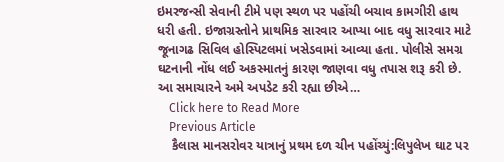ઇમરજન્સી સેવાની ટીમે પણ સ્થળ પર પહોંચી બચાવ કામગીરી હાથ ધરી હતી. ઇજાગ્રસ્તોને પ્રાથમિક સારવાર આપ્યા બાદ વધુ સારવાર માટે જૂનાગઢ સિવિલ હોસ્પિટલમાં ખસેડવામાં આવ્યા હતા. પોલીસે સમગ્ર ઘટનાની નોંધ લઈ અકસ્માતનું કારણ જાણવા વધુ તપાસ શરૂ કરી છે. આ સમાચારને અમે અપડેટ કરી રહ્યા છીએ…
    Click here to Read More
    Previous Article
    કૈલાસ માનસરોવર યાત્રાનું પ્રથમ દળ ચીન પહોંચ્યું:લિપુલેખ ઘાટ પર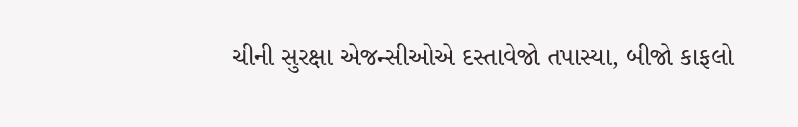ચીની સુરક્ષા એજન્સીઓએ દસ્તાવેજો તપાસ્યા, બીજો કાફલો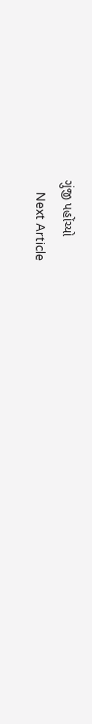ગુંજી પહોંચ્યો
    Next Article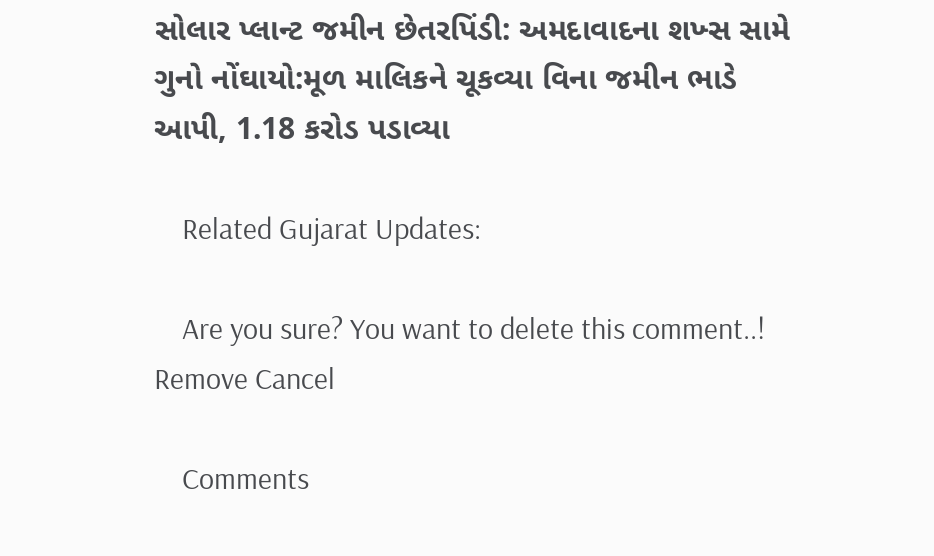સોલાર પ્લાન્ટ જમીન છેતરપિંડી: અમદાવાદના શખ્સ સામે ગુનો નોંઘાયો:મૂળ માલિકને ચૂકવ્યા વિના જમીન ભાડે આપી, 1.18 કરોડ પડાવ્યા

    Related Gujarat Updates:

    Are you sure? You want to delete this comment..! Remove Cancel

    Comments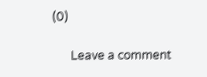(0)

      Leave a comment